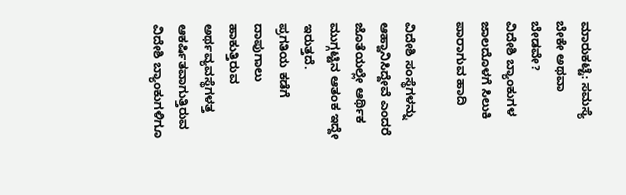ಮಾರುಕಟ್ಟೆ: ಸಮಸ್ಯೆ
ಬೇಕೇ ಅಥವಾ ಬೇಡವೇ?
ವಿದೇಶಿ ಬ್ಯಾಂಕುಗಳ ಜಾಲದೊಳಗೆ ಸಿಲುಕಿ ಪಾರಾಗುವ ಹಾದಿ

ವಿದೇಶಿ ಸಂಸ್ಥೆಗಳನ್ನು ಆಹ್ವಾನಿಸಿದ್ದೇವೆ ಎಂದರೆ ಜೊತೆಯಲ್ಲೇ ಆರ್ಥಿಕ
ಮುಗ್ಗಟ್ಟಿನ ಆತಂಕ ಇದ್ದೇ ಇರುತ್ತದೆ.
ಪ್ರಗತಿಯ ಕಡೆಗೆ ದಾಪುಗಾಲು ಹಾಕುತ್ತಿರುವ
ಅರ್ಥವ್ಯವಸ್ಥೆಗಳತ್ತ ಆಕರ್ಷಿತವಾಗುತ್ತಿರುವ ವಿದೇಶಿ ಬ್ಯಾಂಕುಗಳಿಗೂ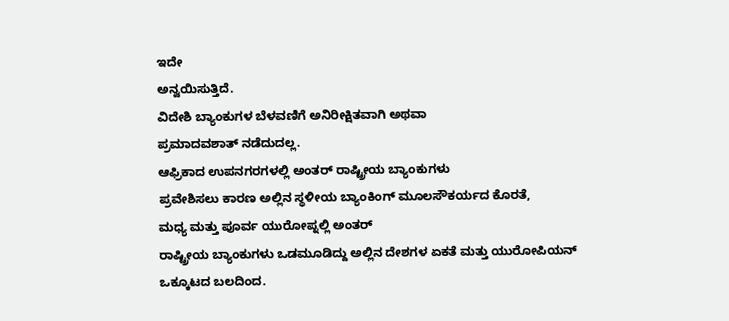ಇದೇ
ಅನ್ವಯಿಸುತ್ತಿದೆ.
ವಿದೇಶಿ ಬ್ಯಾಂಕುಗಳ ಬೆಳವಣಿಗೆ ಅನಿರೀಕ್ಷಿತವಾಗಿ ಅಥವಾ
ಪ್ರಮಾದವಶಾತ್ ನಡೆದುದಲ್ಲ.
ಆಫ್ರಿಕಾದ ಉಪನಗರಗಳಲ್ಲಿ ಅಂತರ್ ರಾಷ್ಟ್ರೀಯ ಬ್ಯಾಂಕುಗಳು
ಪ್ರವೇಶಿಸಲು ಕಾರಣ ಅಲ್ಲಿನ ಸ್ಥಳೀಯ ಬ್ಯಾಂಕಿಂಗ್ ಮೂಲಸೌಕರ್ಯದ ಕೊರತೆ,
ಮಧ್ಯ ಮತ್ತು ಪೂರ್ವ ಯುರೋಪ್ನಲ್ಲಿ ಅಂತರ್
ರಾಷ್ಟ್ರೀಯ ಬ್ಯಾಂಕುಗಳು ಒಡಮೂಡಿದ್ದು ಅಲ್ಲಿನ ದೇಶಗಳ ಏಕತೆ ಮತ್ತು ಯುರೋಪಿಯನ್
ಒಕ್ಕೂಟದ ಬಲದಿಂದ.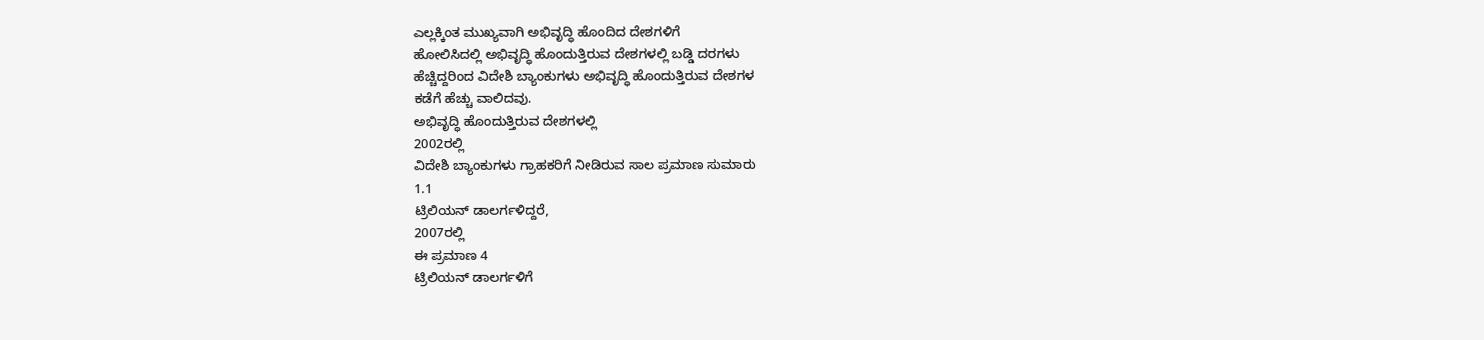ಎಲ್ಲಕ್ಕಿಂತ ಮುಖ್ಯವಾಗಿ ಅಭಿವೃದ್ಧಿ ಹೊಂದಿದ ದೇಶಗಳಿಗೆ
ಹೋಲಿಸಿದಲ್ಲಿ ಅಭಿವೃದ್ಧಿ ಹೊಂದುತ್ತಿರುವ ದೇಶಗಳಲ್ಲಿ ಬಡ್ಡಿ ದರಗಳು
ಹೆಚ್ಚಿದ್ದರಿಂದ ವಿದೇಶಿ ಬ್ಯಾಂಕುಗಳು ಅಭಿವೃದ್ಧಿ ಹೊಂದುತ್ತಿರುವ ದೇಶಗಳ
ಕಡೆಗೆ ಹೆಚ್ಚು ವಾಲಿದವು.
ಅಭಿವೃದ್ಧಿ ಹೊಂದುತ್ತಿರುವ ದೇಶಗಳಲ್ಲಿ
2002ರಲ್ಲಿ
ವಿದೇಶಿ ಬ್ಯಾಂಕುಗಳು ಗ್ರಾಹಕರಿಗೆ ನೀಡಿರುವ ಸಾಲ ಪ್ರಮಾಣ ಸುಮಾರು
1.1
ಟ್ರಿಲಿಯನ್ ಡಾಲರ್ಗಳಿದ್ದರೆ,
2007ರಲ್ಲಿ
ಈ ಪ್ರಮಾಣ 4
ಟ್ರಿಲಿಯನ್ ಡಾಲರ್ಗಳಿಗೆ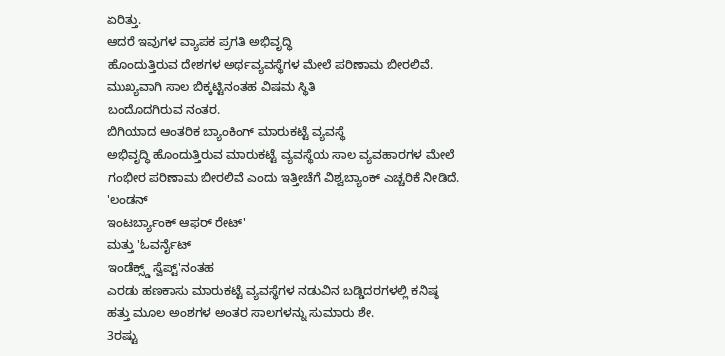ಏರಿತ್ತು.
ಆದರೆ ಇವುಗಳ ವ್ಯಾಪಕ ಪ್ರಗತಿ ಅಭಿವೃದ್ಧಿ
ಹೊಂದುತ್ತಿರುವ ದೇಶಗಳ ಅರ್ಥವ್ಯವಸ್ಥೆಗಳ ಮೇಲೆ ಪರಿಣಾಮ ಬೀರಲಿವೆ.
ಮುಖ್ಯವಾಗಿ ಸಾಲ ಬಿಕ್ಕಟ್ಟಿನಂತಹ ವಿಷಮ ಸ್ಥಿತಿ
ಬಂದೊದಗಿರುವ ನಂತರ.
ಬಿಗಿಯಾದ ಆಂತರಿಕ ಬ್ಯಾಂಕಿಂಗ್ ಮಾರುಕಟ್ಟೆ ವ್ಯವಸ್ಥೆ
ಅಭಿವೃದ್ಧಿ ಹೊಂದುತ್ತಿರುವ ಮಾರುಕಟ್ಟೆ ವ್ಯವಸ್ಥೆಯ ಸಾಲ ವ್ಯವಹಾರಗಳ ಮೇಲೆ
ಗಂಭೀರ ಪರಿಣಾಮ ಬೀರಲಿವೆ ಎಂದು ಇತ್ತೀಚೆಗೆ ವಿಶ್ವಬ್ಯಾಂಕ್ ಎಚ್ಚರಿಕೆ ನೀಡಿದೆ.
'ಲಂಡನ್
ಇಂಟರ್ಬ್ಯಾಂಕ್ ಆಫರ್ ರೇಟ್'
ಮತ್ತು 'ಓವರ್ನೈಟ್
ಇಂಡೆಕ್ಸ್ಡ್ ಸ್ವೆಪ್ಟ್'ನಂತಹ
ಎರಡು ಹಣಕಾಸು ಮಾರುಕಟ್ಟೆ ವ್ಯವಸ್ಥೆಗಳ ನಡುವಿನ ಬಡ್ಡಿದರಗಳಲ್ಲಿ ಕನಿಷ್ಠ
ಹತ್ತು ಮೂಲ ಅಂಶಗಳ ಅಂತರ ಸಾಲಗಳನ್ನು ಸುಮಾರು ಶೇ.
3ರಷ್ಟು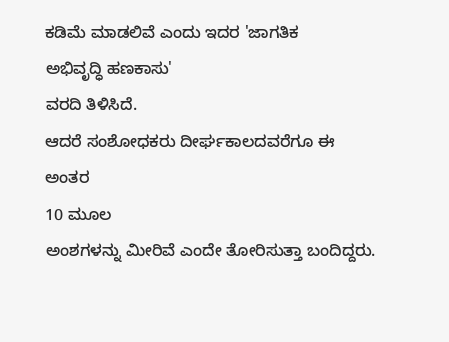ಕಡಿಮೆ ಮಾಡಲಿವೆ ಎಂದು ಇದರ 'ಜಾಗತಿಕ
ಅಭಿವೃದ್ಧಿ ಹಣಕಾಸು'
ವರದಿ ತಿಳಿಸಿದೆ.
ಆದರೆ ಸಂಶೋಧಕರು ದೀರ್ಘಕಾಲದವರೆಗೂ ಈ ಅಂತರ
10 ಮೂಲ
ಅಂಶಗಳನ್ನು ಮೀರಿವೆ ಎಂದೇ ತೋರಿಸುತ್ತಾ ಬಂದಿದ್ದರು.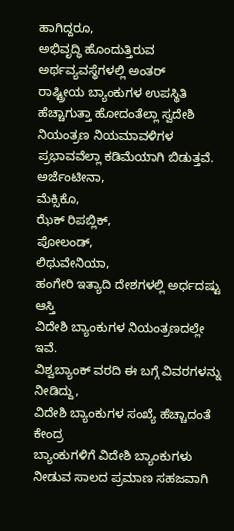ಹಾಗಿದ್ದರೂ,
ಅಭಿವೃದ್ಧಿ ಹೊಂದುತ್ತಿರುವ ಅರ್ಥವ್ಯವಸ್ಥೆಗಳಲ್ಲಿ ಅಂತರ್
ರಾಷ್ಟ್ರೀಯ ಬ್ಯಾಂಕುಗಳ ಉಪಸ್ಥಿತಿ ಹೆಚ್ಚಾಗುತ್ತಾ ಹೋದಂತೆಲ್ಲಾ ಸ್ವದೇಶಿ
ನಿಯಂತ್ರಣ ನಿಯಮಾವಳಿಗಳ ಪ್ರಭಾವವೆಲ್ಲಾ ಕಡಿಮೆಯಾಗಿ ಬಿಡುತ್ತವೆ.
ಅರ್ಜೆಂಟೀನಾ,
ಮೆಕ್ಸಿಕೊ,
ಝೆಕ್ ರಿಪಬ್ಲಿಕ್,
ಪೋಲಂಡ್,
ಲಿಥುವೇನಿಯಾ,
ಹಂಗೇರಿ ಇತ್ಯಾದಿ ದೇಶಗಳಲ್ಲಿ ಅರ್ಧದಷ್ಟು ಆಸ್ತಿ
ವಿದೇಶಿ ಬ್ಯಾಂಕುಗಳ ನಿಯಂತ್ರಣದಲ್ಲೇ ಇವೆ.
ವಿಶ್ವಬ್ಯಾಂಕ್ ವರದಿ ಈ ಬಗ್ಗೆ ವಿವರಗಳನ್ನು
ನೀಡಿದ್ದು,
ವಿದೇಶಿ ಬ್ಯಾಂಕುಗಳ ಸಂಖ್ಯೆ ಹೆಚ್ಚಾದಂತೆ ಕೇಂದ್ರ
ಬ್ಯಾಂಕುಗಳಿಗೆ ವಿದೇಶಿ ಬ್ಯಾಂಕುಗಳು ನೀಡುವ ಸಾಲದ ಪ್ರಮಾಣ ಸಹಜವಾಗಿ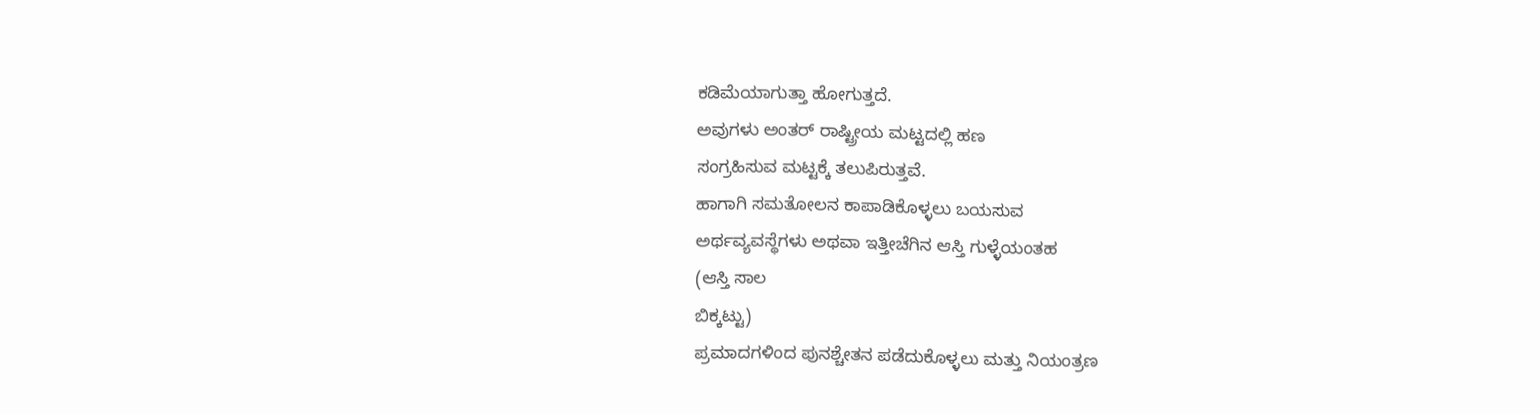ಕಡಿಮೆಯಾಗುತ್ತಾ ಹೋಗುತ್ತದೆ.
ಅವುಗಳು ಅಂತರ್ ರಾಷ್ಟ್ರೀಯ ಮಟ್ಟದಲ್ಲಿ ಹಣ
ಸಂಗ್ರಹಿಸುವ ಮಟ್ಟಕ್ಕೆ ತಲುಪಿರುತ್ತವೆ.
ಹಾಗಾಗಿ ಸಮತೋಲನ ಕಾಪಾಡಿಕೊಳ್ಳಲು ಬಯಸುವ
ಅರ್ಥವ್ಯವಸ್ಥೆಗಳು ಅಥವಾ ಇತ್ತೀಚೆಗಿನ ಆಸ್ತಿ ಗುಳ್ಳೆಯಂತಹ
(ಆಸ್ತಿ ಸಾಲ
ಬಿಕ್ಕಟ್ಟು)
ಪ್ರಮಾದಗಳಿಂದ ಪುನಶ್ಚೇತನ ಪಡೆದುಕೊಳ್ಳಲು ಮತ್ತು ನಿಯಂತ್ರಣ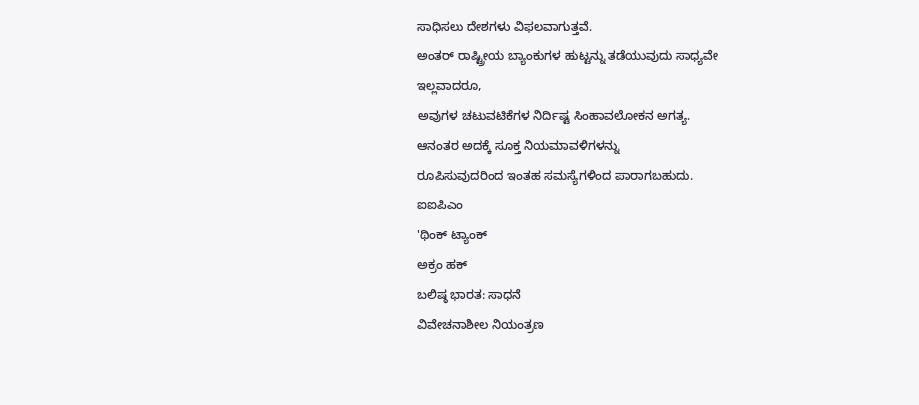ಸಾಧಿಸಲು ದೇಶಗಳು ವಿಫಲವಾಗುತ್ತವೆ.
ಅಂತರ್ ರಾಷ್ಟ್ರೀಯ ಬ್ಯಾಂಕುಗಳ ಹುಟ್ಟನ್ನು ತಡೆಯುವುದು ಸಾಧ್ಯವೇ
ಇಲ್ಲವಾದರೂ,
ಅವುಗಳ ಚಟುವಟಿಕೆಗಳ ನಿರ್ದಿಷ್ಟ ಸಿಂಹಾವಲೋಕನ ಅಗತ್ಯ.
ಆನಂತರ ಅದಕ್ಕೆ ಸೂಕ್ತ ನಿಯಮಾವಳಿಗಳನ್ನು
ರೂಪಿಸುವುದರಿಂದ ಇಂತಹ ಸಮಸ್ಯೆಗಳಿಂದ ಪಾರಾಗಬಹುದು.
ಐಐಪಿಎಂ
'ಥಿಂಕ್ ಟ್ಯಾಂಕ್
ಅಕ್ರಂ ಹಕ್
ಬಲಿಷ್ಠ ಭಾರತ: ಸಾಧನೆ
ವಿವೇಚನಾಶೀಲ ನಿಯಂತ್ರಣ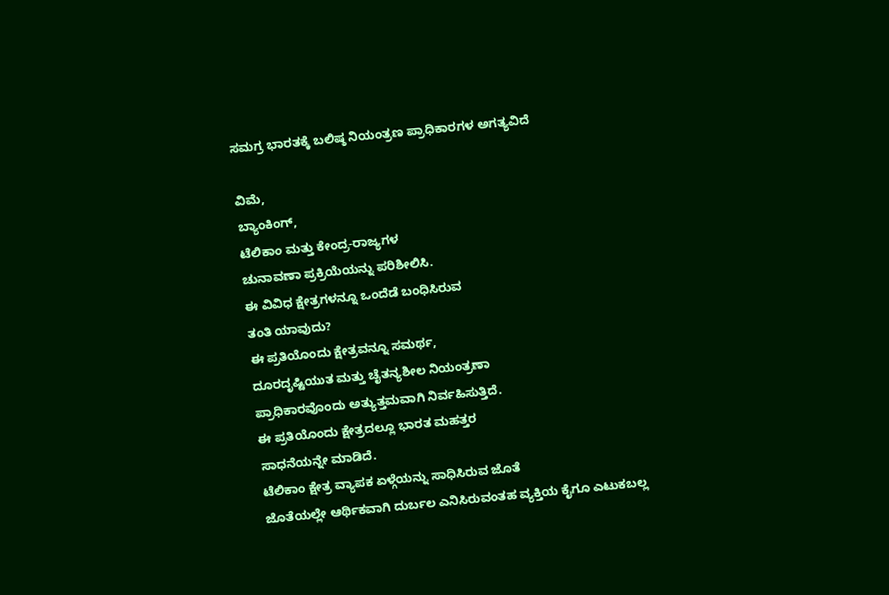ಸಮಗ್ರ ಭಾರತಕ್ಕೆ ಬಲಿಷ್ಠ ನಿಯಂತ್ರಣ ಪ್ರಾಧಿಕಾರಗಳ ಅಗತ್ಯವಿದೆ

ವಿಮೆ,
ಬ್ಯಾಂಕಿಂಗ್,
ಟೆಲಿಕಾಂ ಮತ್ತು ಕೇಂದ್ರ-ರಾಜ್ಯಗಳ
ಚುನಾವಣಾ ಪ್ರಕ್ರಿಯೆಯನ್ನು ಪರಿಶೀಲಿಸಿ.
ಈ ವಿವಿಧ ಕ್ಷೇತ್ರಗಳನ್ನೂ ಒಂದೆಡೆ ಬಂಧಿಸಿರುವ
ತಂತಿ ಯಾವುದು?
ಈ ಪ್ರತಿಯೊಂದು ಕ್ಷೇತ್ರವನ್ನೂ ಸಮರ್ಥ,
ದೂರದೃಷ್ಟಿಯುತ ಮತ್ತು ಚೈತನ್ಯಶೀಲ ನಿಯಂತ್ರಣಾ
ಪ್ರಾಧಿಕಾರವೊಂದು ಅತ್ಯುತ್ತಮವಾಗಿ ನಿರ್ವಹಿಸುತ್ತಿದೆ.
ಈ ಪ್ರತಿಯೊಂದು ಕ್ಷೇತ್ರದಲ್ಲೂ ಭಾರತ ಮಹತ್ತರ
ಸಾಧನೆಯನ್ನೇ ಮಾಡಿದೆ.
ಟೆಲಿಕಾಂ ಕ್ಷೇತ್ರ ವ್ಯಾಪಕ ಏಳ್ಗೆಯನ್ನು ಸಾಧಿಸಿರುವ ಜೊತೆ
ಜೊತೆಯಲ್ಲೇ ಆರ್ಥಿಕವಾಗಿ ದುರ್ಬಲ ಎನಿಸಿರುವಂತಹ ವ್ಯಕ್ತಿಯ ಕೈಗೂ ಎಟುಕಬಲ್ಲ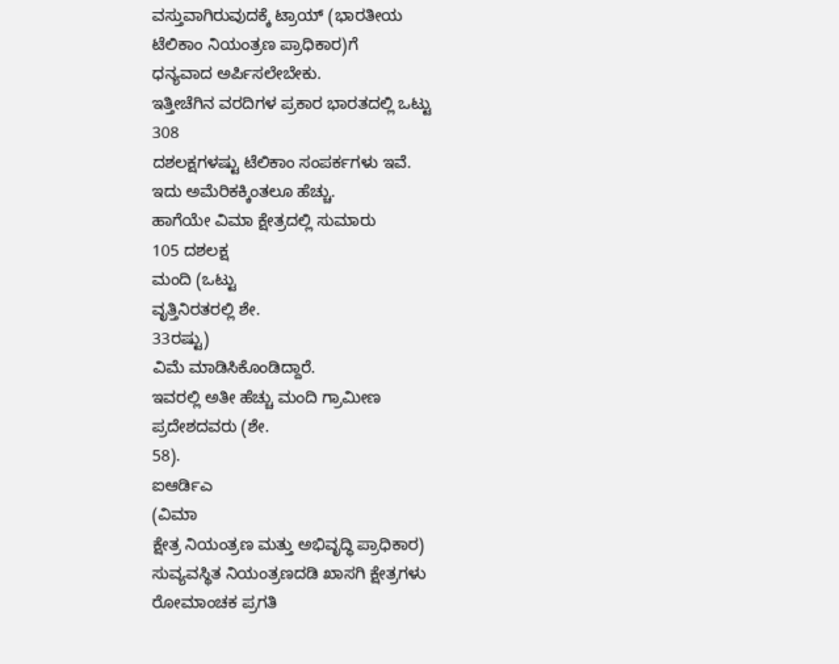ವಸ್ತುವಾಗಿರುವುದಕ್ಕೆ ಟ್ರಾಯ್ (ಭಾರತೀಯ
ಟೆಲಿಕಾಂ ನಿಯಂತ್ರಣ ಪ್ರಾಧಿಕಾರ)ಗೆ
ಧನ್ಯವಾದ ಅರ್ಪಿಸಲೇಬೇಕು.
ಇತ್ತೀಚೆಗಿನ ವರದಿಗಳ ಪ್ರಕಾರ ಭಾರತದಲ್ಲಿ ಒಟ್ಟು
308
ದಶಲಕ್ಷಗಳಷ್ಟು ಟೆಲಿಕಾಂ ಸಂಪರ್ಕಗಳು ಇವೆ.
ಇದು ಅಮೆರಿಕಕ್ಕಿಂತಲೂ ಹೆಚ್ಚು.
ಹಾಗೆಯೇ ವಿಮಾ ಕ್ಷೇತ್ರದಲ್ಲಿ ಸುಮಾರು
105 ದಶಲಕ್ಷ
ಮಂದಿ (ಒಟ್ಟು
ವೃತ್ತಿನಿರತರಲ್ಲಿ ಶೇ.
33ರಷ್ಟು)
ವಿಮೆ ಮಾಡಿಸಿಕೊಂಡಿದ್ದಾರೆ.
ಇವರಲ್ಲಿ ಅತೀ ಹೆಚ್ಚು ಮಂದಿ ಗ್ರಾಮೀಣ
ಪ್ರದೇಶದವರು (ಶೇ.
58).
ಐಆರ್ಡಿಎ
(ವಿಮಾ
ಕ್ಷೇತ್ರ ನಿಯಂತ್ರಣ ಮತ್ತು ಅಭಿವೃದ್ಧಿ ಪ್ರಾಧಿಕಾರ)
ಸುವ್ಯವಸ್ಥಿತ ನಿಯಂತ್ರಣದಡಿ ಖಾಸಗಿ ಕ್ಷೇತ್ರಗಳು
ರೋಮಾಂಚಕ ಪ್ರಗತಿ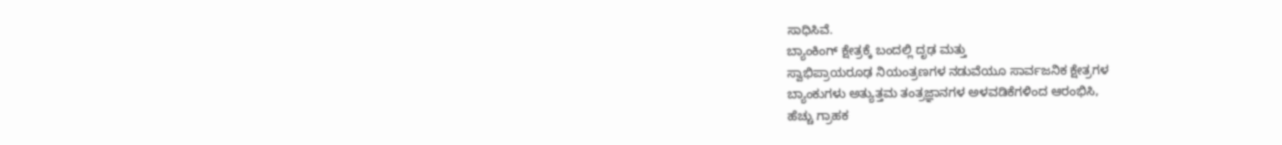ಸಾಧಿಸಿವೆ.
ಬ್ಯಾಂಕಿಂಗ್ ಕ್ಷೇತ್ರಕ್ಕೆ ಬಂದಲ್ಲಿ ದೃಢ ಮತ್ತು
ಸ್ವಾಭಿಪ್ರಾಯರೂಢ ನಿಯಂತ್ರಣಗಳ ನಡುವೆಯೂ ಸಾರ್ವಜನಿಕ ಕ್ಷೇತ್ರಗಳ
ಬ್ಯಾಂಕುಗಳು ಅತ್ಯುತ್ತಮ ತಂತ್ರಜ್ಞಾನಗಳ ಅಳವಡಿಕೆಗಳಿಂದ ಆರಂಭಿಸಿ,
ಹೆಚ್ಚು ಗ್ರಾಹಕ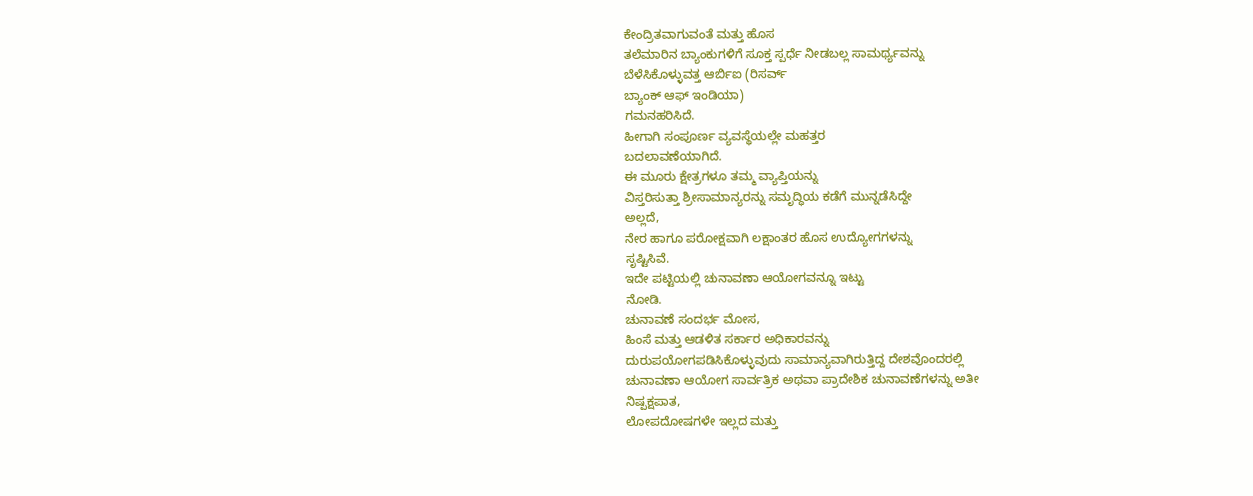ಕೇಂದ್ರಿತವಾಗುವಂತೆ ಮತ್ತು ಹೊಸ
ತಲೆಮಾರಿನ ಬ್ಯಾಂಕುಗಳಿಗೆ ಸೂಕ್ತ ಸ್ಪರ್ಧೆ ನೀಡಬಲ್ಲ ಸಾಮರ್ಥ್ಯವನ್ನು
ಬೆಳೆಸಿಕೊಳ್ಳುವತ್ತ ಆರ್ಬಿಐ (ರಿಸರ್ವ್
ಬ್ಯಾಂಕ್ ಆಫ್ ಇಂಡಿಯಾ)
ಗಮನಹರಿಸಿದೆ.
ಹೀಗಾಗಿ ಸಂಪೂರ್ಣ ವ್ಯವಸ್ಥೆಯಲ್ಲೇ ಮಹತ್ತರ
ಬದಲಾವಣೆಯಾಗಿದೆ.
ಈ ಮೂರು ಕ್ಷೇತ್ರಗಳೂ ತಮ್ಮ ವ್ಯಾಪ್ತಿಯನ್ನು
ವಿಸ್ತರಿಸುತ್ತಾ ಶ್ರೀಸಾಮಾನ್ಯರನ್ನು ಸಮೃದ್ಧಿಯ ಕಡೆಗೆ ಮುನ್ನಡೆಸಿದ್ದೇ
ಅಲ್ಲದೆ,
ನೇರ ಹಾಗೂ ಪರೋಕ್ಷವಾಗಿ ಲಕ್ಷಾಂತರ ಹೊಸ ಉದ್ಯೋಗಗಳನ್ನು
ಸೃಷ್ಟಿಸಿವೆ.
ಇದೇ ಪಟ್ಟಿಯಲ್ಲಿ ಚುನಾವಣಾ ಆಯೋಗವನ್ನೂ ಇಟ್ಟು
ನೋಡಿ.
ಚುನಾವಣೆ ಸಂದರ್ಭ ಮೋಸ,
ಹಿಂಸೆ ಮತ್ತು ಆಡಳಿತ ಸರ್ಕಾರ ಅಧಿಕಾರವನ್ನು
ದುರುಪಯೋಗಪಡಿಸಿಕೊಳ್ಳುವುದು ಸಾಮಾನ್ಯವಾಗಿರುತ್ತಿದ್ದ ದೇಶವೊಂದರಲ್ಲಿ
ಚುನಾವಣಾ ಆಯೋಗ ಸಾರ್ವತ್ರಿಕ ಅಥವಾ ಪ್ರಾದೇಶಿಕ ಚುನಾವಣೆಗಳನ್ನು ಅತೀ
ನಿಷ್ಪಕ್ಷಪಾತ,
ಲೋಪದೋಷಗಳೇ ಇಲ್ಲದ ಮತ್ತು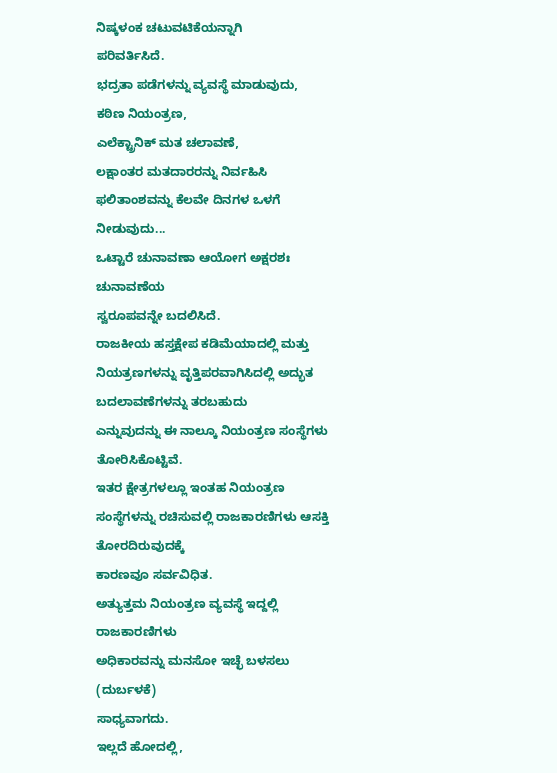ನಿಷ್ಕಳಂಕ ಚಟುವಟಿಕೆಯನ್ನಾಗಿ
ಪರಿವರ್ತಿಸಿದೆ.
ಭದ್ರತಾ ಪಡೆಗಳನ್ನು ವ್ಯವಸ್ಥೆ ಮಾಡುವುದು,
ಕಠಿಣ ನಿಯಂತ್ರಣ,
ಎಲೆಕ್ಟ್ರಾನಿಕ್ ಮತ ಚಲಾವಣೆ,
ಲಕ್ಷಾಂತರ ಮತದಾರರನ್ನು ನಿರ್ವಹಿಸಿ
ಫಲಿತಾಂಶವನ್ನು ಕೆಲವೇ ದಿನಗಳ ಒಳಗೆ ನೀಡುವುದು...
ಒಟ್ಟಾರೆ ಚುನಾವಣಾ ಆಯೋಗ ಅಕ್ಷರಶಃ ಚುನಾವಣೆಯ
ಸ್ವರೂಪವನ್ನೇ ಬದಲಿಸಿದೆ.
ರಾಜಕೀಯ ಹಸ್ತಕ್ಷೇಪ ಕಡಿಮೆಯಾದಲ್ಲಿ ಮತ್ತು
ನಿಯತ್ರಣಗಳನ್ನು ವೃತ್ತಿಪರವಾಗಿಸಿದಲ್ಲಿ ಅದ್ಭುತ ಬದಲಾವಣೆಗಳನ್ನು ತರಬಹುದು
ಎನ್ನುವುದನ್ನು ಈ ನಾಲ್ಕೂ ನಿಯಂತ್ರಣ ಸಂಸ್ಥೆಗಳು ತೋರಿಸಿಕೊಟ್ಟಿವೆ.
ಇತರ ಕ್ಷೇತ್ರಗಳಲ್ಲೂ ಇಂತಹ ನಿಯಂತ್ರಣ
ಸಂಸ್ಥೆಗಳನ್ನು ರಚಿಸುವಲ್ಲಿ ರಾಜಕಾರಣಿಗಳು ಆಸಕ್ತಿ ತೋರದಿರುವುದಕ್ಕೆ
ಕಾರಣವೂ ಸರ್ವವಿಧಿತ.
ಅತ್ಯುತ್ತಮ ನಿಯಂತ್ರಣ ವ್ಯವಸ್ಥೆ ಇದ್ದಲ್ಲಿ ರಾಜಕಾರಣಿಗಳು
ಅಧಿಕಾರವನ್ನು ಮನಸೋ ಇಚ್ಛೆ ಬಳಸಲು
(ದುರ್ಬಳಕೆ)
ಸಾಧ್ಯವಾಗದು.
ಇಲ್ಲದೆ ಹೋದಲ್ಲಿ,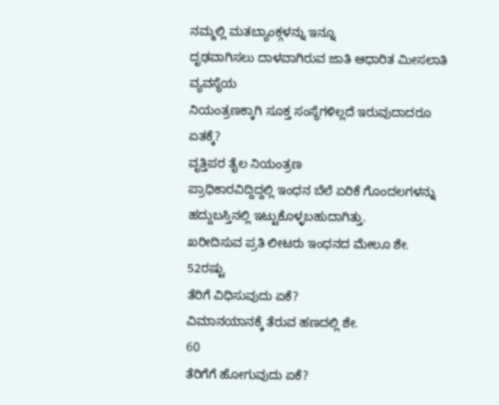ನಮ್ಮಲ್ಲಿ ಮತಬ್ಯಾಂಕ್ಗಳನ್ನು ಇನ್ನೂ
ದೃಢವಾಗಿಸಲು ದಾಳವಾಗಿರುವ ಜಾತಿ ಆಧಾರಿತ ಮೀಸಲಾತಿ ವ್ಯವಸ್ಥೆಯ
ನಿಯಂತ್ರಣಕ್ಕಾಗಿ ಸೂಕ್ತ ಸಂಸ್ಥೆಗಳಿಲ್ಲದೆ ಇರುವುದಾದರೂ ಏತಕ್ಕೆ?
ವೃತ್ತಿಪರ ತೈಲ ನಿಯಂತ್ರಣ
ಪ್ರಾಧಿಕಾರವಿದ್ದಿದ್ದಲ್ಲಿ ಇಂಧನ ಬೆಲೆ ಏರಿಕೆ ಗೊಂದಲಗಳನ್ನು
ಹದ್ದುಬಸ್ತಿನಲ್ಲಿ ಇಟ್ಟುಕೊಳ್ಳಬಹುದಾಗಿತ್ತು.
ಖರೀದಿಸುವ ಪ್ರತಿ ಲೀಟರು ಇಂಧನದ ಮೇಲೂ ಶೇ.
52ರಷ್ಟು
ತೆರಿಗೆ ವಿಧಿಸುವುದು ಏಕೆ?
ವಿಮಾನಯಾನಕ್ಕೆ ತೆರುವ ಹಣದಲ್ಲಿ ಶೇ.
60
ತೆರಿಗೆಗೆ ಹೋಗುವುದು ಏಕೆ?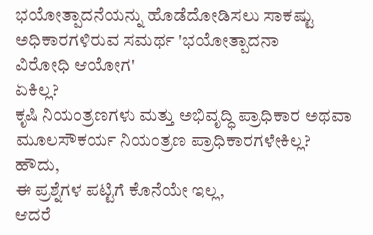ಭಯೋತ್ಪಾದನೆಯನ್ನು ಹೊಡೆದೋಡಿಸಲು ಸಾಕಷ್ಟು
ಅಧಿಕಾರಗಳಿರುವ ಸಮರ್ಥ 'ಭಯೋತ್ಪಾದನಾ
ವಿರೋಧಿ ಆಯೋಗ'
ಏಕಿಲ್ಲ?
ಕೃಷಿ ನಿಯಂತ್ರಣಗಳು ಮತ್ತು ಅಭಿವೃದ್ಧಿ ಪ್ರಾಧಿಕಾರ ಅಥವಾ
ಮೂಲಸೌಕರ್ಯ ನಿಯಂತ್ರಣ ಪ್ರಾಧಿಕಾರಗಳೇಕಿಲ್ಲ?
ಹೌದು,
ಈ ಪ್ರಶ್ನೆಗಳ ಪಟ್ಟಿಗೆ ಕೊನೆಯೇ ಇಲ್ಲ,
ಆದರೆ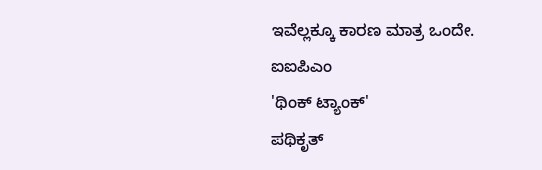ಇವೆಲ್ಲಕ್ಕೂ ಕಾರಣ ಮಾತ್ರ ಒಂದೇ.
ಐಐಪಿಎಂ
'ಥಿಂಕ್ ಟ್ಯಾಂಕ್'
ಪಥಿಕೃತ್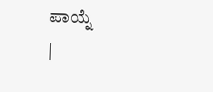ಪಾಯ್ನೆ
|